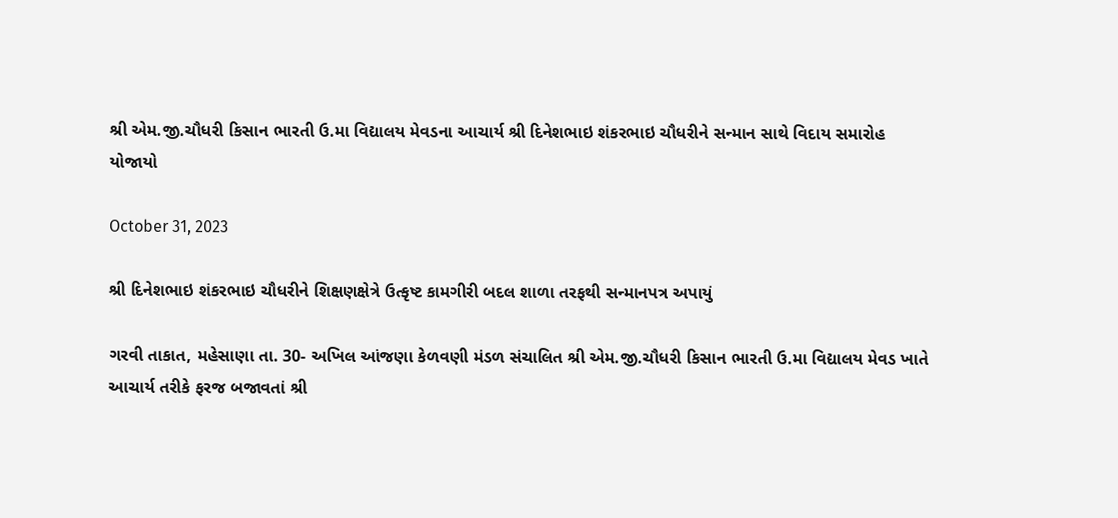શ્રી એમ.જી.ચૌધરી કિસાન ભારતી ઉ.મા વિદ્યાલય મેવડના આચાર્ય શ્રી દિનેશભાઇ શંકરભાઇ ચૌધરીને સન્માન સાથે વિદાય સમારોહ યોજાયો

October 31, 2023

શ્રી દિનેશભાઇ શંકરભાઇ ચૌધરીને શિક્ષણક્ષેત્રે ઉત્કૃષ્ટ કામગીરી બદલ શાળા તરફથી સન્માનપત્ર અપાયું

ગરવી તાકાત, મહેસાણા તા. 30- અખિલ આંજણા કેળવણી મંડળ સંચાલિત શ્રી એમ.જી.ચૌધરી કિસાન ભારતી ઉ.મા વિદ્યાલય મેવડ ખાતે આચાર્ય તરીકે ફરજ બજાવતાં શ્રી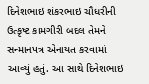દિનેશભાઇ શંકરભાઇ ચૌધરીની ઉત્કૃષ્ટ કામગીરી બદલ તેમને સન્માનપત્ર એનાયત કરવામાં આવ્યું હતું. આ સાથે દિનેશભાઇ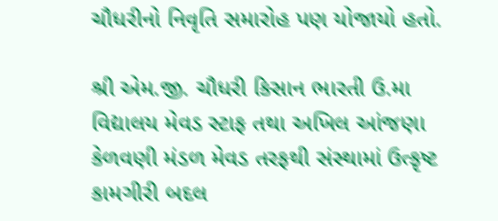ચૌધરીનો નિવૃતિ સમારોહ પણ યોજાયો હતો.

શ્રી એમ.જી. ચૌધરી કિસાન ભારતી ઉ.મા વિદ્યાલય મેવડ સ્ટાફ તથા અખિલ આંજણા કેળવણી મંડળ મેવડ તરફથી સંસ્થામાં ઉત્કૃષ્ટ કામગીરી બદલ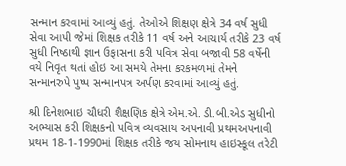સન્માન કરવામાં આવ્યું હતું. તેઓએ શિક્ષણ ક્ષેત્રે 34 વર્ષ સુધી સેવા આપી જેમાં શિક્ષક તરીકે 11 વર્ષ અને આચાર્ય તરીકે 23 વર્ષ સુધી નિષ્ઠાથી જ્ઞાન ઉફાસના કરી પવિત્ર સેવા બજાવી 58 વર્ષેની વયે નિવૃત થતાં હોઇ આ સમયે તેમના કરકમળમાં તેમને સન્માનરુપે પુષ્પ સન્માનપત્ર અર્પણ કરવામાં આવ્યું હતું.

શ્રી દિનેશભાઇ ચૌધરી શૈક્ષણિક ક્ષેત્રે એમ.એ. ડી.બી.એડ સુધીનો અભ્યાસ કરી શિક્ષકનો પવિત્ર વ્યવસાય અપનાવી પ્રથમઅપનાવી પ્રથમ 18-1-1990માં શિક્ષક તરીકે જય સોમનાથ હાઇસ્કૂલ તરેટી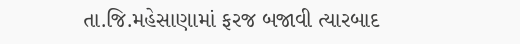તા.જિ.મહેસાણામાં ફરજ બજાવી ત્યારબાદ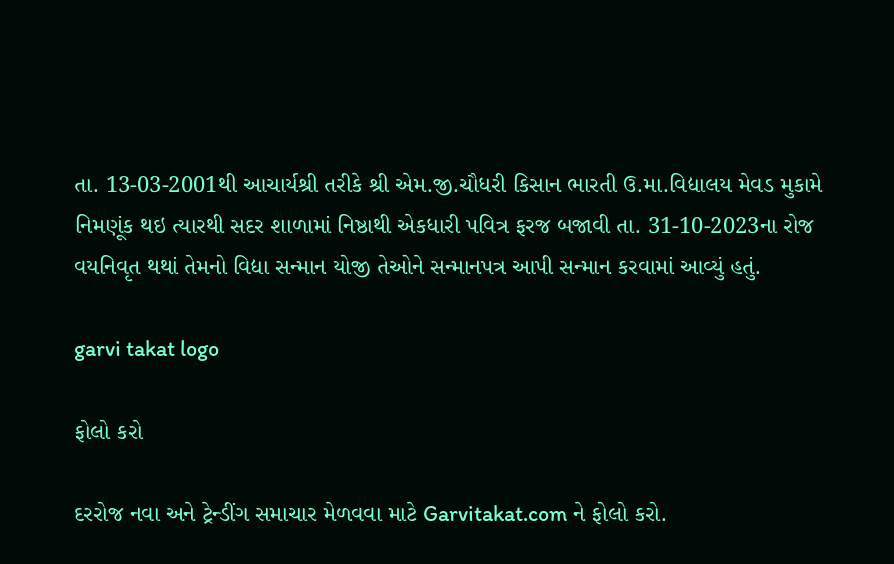તા. 13-03-2001થી આચાર્યશ્રી તરીકે શ્રી એમ.જી.ચૌધરી કિસાન ભારતી ઉ.મા.વિદ્યાલય મેવડ મુકામે નિમણૂંક થઇ ત્યારથી સદર શાળામાં નિષ્ઠાથી એકધારી પવિત્ર ફરજ બજાવી તા. 31-10-2023ના રોજ વયનિવૃત થથાં તેમનો વિદ્યા સન્માન યોજી તેઓને સન્માનપત્ર આપી સન્માન કરવામાં આવ્યું હતું.

garvi takat logo

ફોલો કરો

દરરોજ નવા અને ટ્રેન્ડીંગ સમાચાર મેળવવા માટે Garvitakat.com ને ફોલો કરો.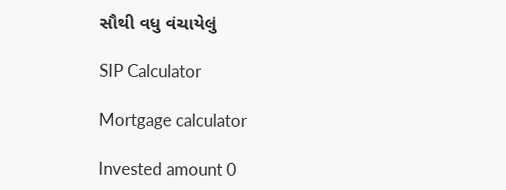સૌથી વધુ વંચાયેલું

SIP Calculator

Mortgage calculator

Invested amount 0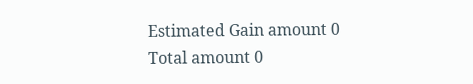Estimated Gain amount 0
Total amount 0